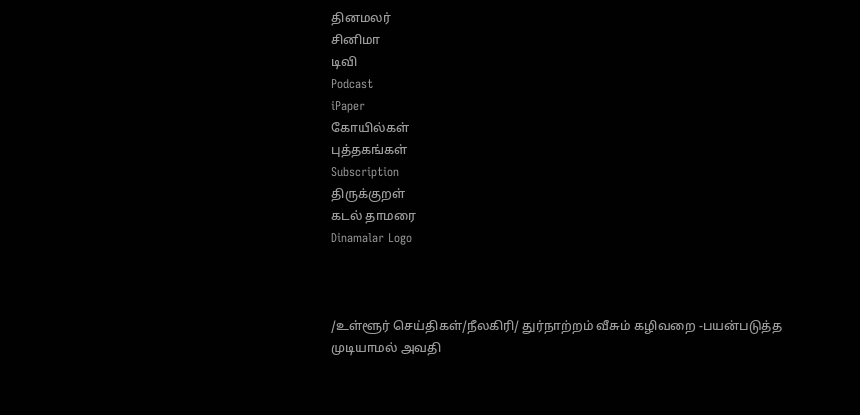தினமலர்
சினிமா
டிவி
Podcast
iPaper
கோயில்கள்
புத்தகங்கள்
Subscription
திருக்குறள்
கடல் தாமரை
Dinamalar Logo



/உள்ளூர் செய்திகள்/நீலகிரி/ துர்நாற்றம் வீசும் கழிவறை -பயன்படுத்த முடியாமல் அவதி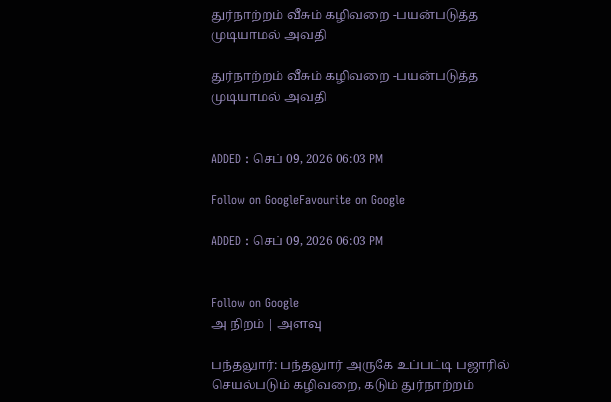துர்நாற்றம் வீசும் கழிவறை -பயன்படுத்த முடியாமல் அவதி

துர்நாற்றம் வீசும் கழிவறை -பயன்படுத்த முடியாமல் அவதி


ADDED : செப் 09, 2026 06:03 PM

Follow on GoogleFavourite on Google

ADDED : செப் 09, 2026 06:03 PM


Follow on Google
அ நிறம் | அளவு

பந்தலுார்: பந்தலுார் அருகே உப்பட்டி பஜாரில் செயல்படும் கழிவறை, கடும் துர்நாற்றம்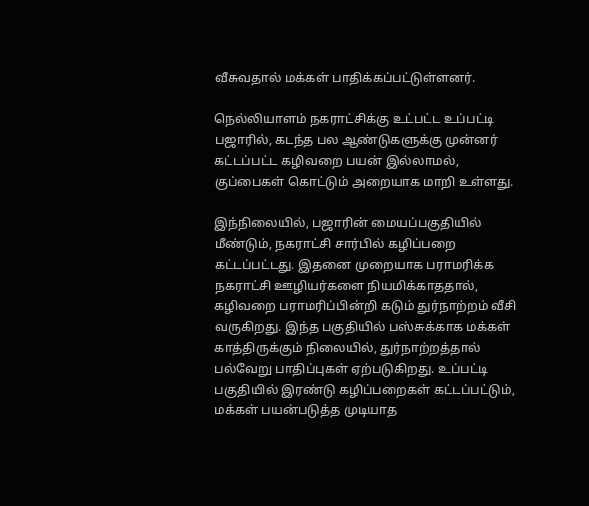வீசுவதால் மக்கள் பாதிக்கப்பட்டுள்ளனர்.

நெல்லியாளம் நகராட்சிக்கு உட்பட்ட உப்பட்டி பஜாரில், கடந்த பல ஆண்டுகளுக்கு முன்னர் கட்டப்பட்ட கழிவறை பயன் இல்லாமல், குப்பைகள் கொட்டும் அறையாக மாறி உள்ளது.

இந்நிலையில், பஜாரின் மையப்பகுதியில் மீண்டும், நகராட்சி சார்பில் கழிப்பறை கட்டப்பட்டது. இதனை முறையாக பராமரிக்க நகராட்சி ஊழியர்களை நியமிக்காததால், கழிவறை பராமரிப்பின்றி கடும் துர்நாற்றம் வீசி வருகிறது. இந்த பகுதியில் பஸ்சுக்காக மக்கள் காத்திருக்கும் நிலையில், துர்நாற்றத்தால் பல்வேறு பாதிப்புகள் ஏற்படுகிறது. உப்பட்டி பகுதியில் இரண்டு கழிப்பறைகள் கட்டப்பட்டும், மக்கள் பயன்படுத்த முடியாத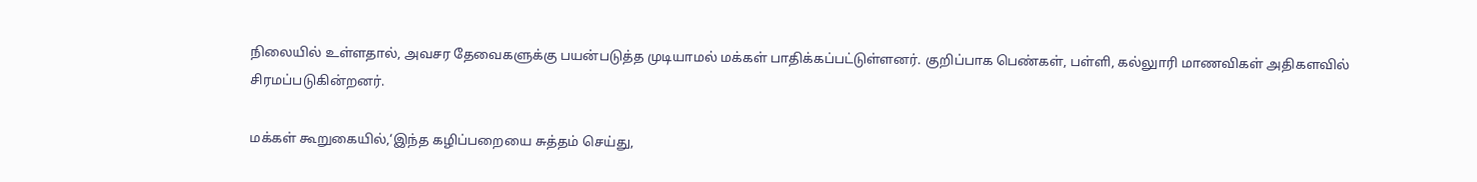நிலையில் உள்ளதால், அவசர தேவைகளுக்கு பயன்படுத்த முடியாமல் மக்கள் பாதிக்கப்பட்டுள்ளனர். குறிப்பாக பெண்கள், பள்ளி, கல்லுாரி மாணவிகள் அதிகளவில் சிரமப்படுகின்றனர்.

மக்கள் கூறுகையில்,‘இந்த கழிப்பறையை சுத்தம் செய்து,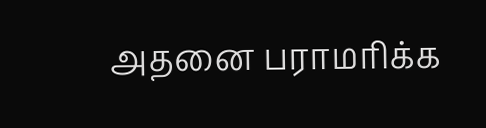அதனை பராமரிக்க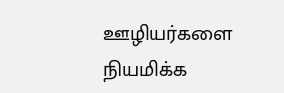ஊழியர்களை நியமிக்க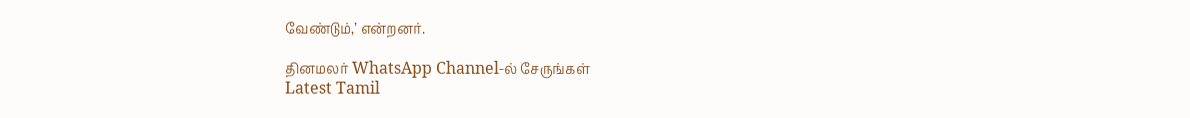வேண்டும்,’ என்றனர்.

தினமலர் WhatsApp Channel-ல் சேருங்கள்
Latest Tamil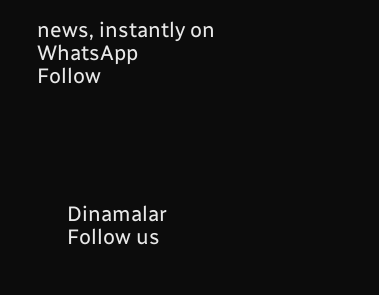news, instantly on WhatsApp
Follow





      Dinamalar
      Follow us